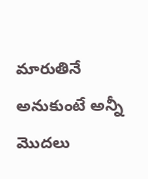మారుతినే అనుకుంటే అన్నీ మొదలు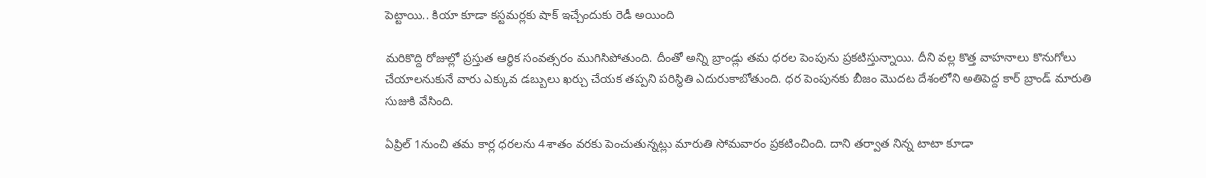పెట్టాయి.. కియా కూడా కస్టమర్లకు షాక్ ఇచ్చేందుకు రెడీ అయింది

మరికొద్ది రోజుల్లో ప్రస్తుత ఆర్థిక సంవత్సరం ముగిసిపోతుంది. దీంతో అన్ని బ్రాండ్లు తమ ధరల పెంపును ప్రకటిస్తున్నాయి. దీని వల్ల కొత్త వాహనాలు కొనుగోలు చేయాలనుకునే వారు ఎక్కువ డబ్బులు ఖర్చు చేయక తప్పని పరిస్థితి ఎదురుకాబోతుంది. ధర పెంపునకు బీజం మొదట దేశంలోని అతిపెద్ద కార్ బ్రాండ్ మారుతి సుజుకి వేసింది.

ఏప్రిల్ 1నుంచి తమ కార్ల ధరలను 4శాతం వరకు పెంచుతున్నట్లు మారుతి సోమవారం ప్రకటించింది. దాని తర్వాత నిన్న టాటా కూడా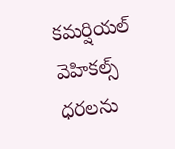కమర్షియల్ వెహికల్స్ ధరలను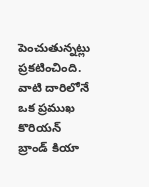పెంచుతున్నట్లు ప్రకటించింది. వాటి దారిలోనే ఒక ప్రముఖ కొరియన్ బ్రాండ్‌ కియా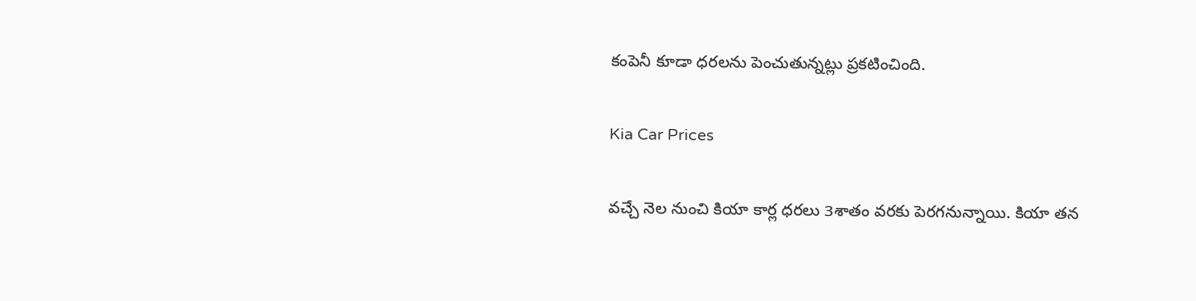కంపెనీ కూడా ధరలను పెంచుతున్నట్లు ప్రకటించింది.

Kia Car Prices

వచ్చే నెల నుంచి కియా కార్ల ధరలు 3శాతం వరకు పెరగనున్నాయి. కియా తన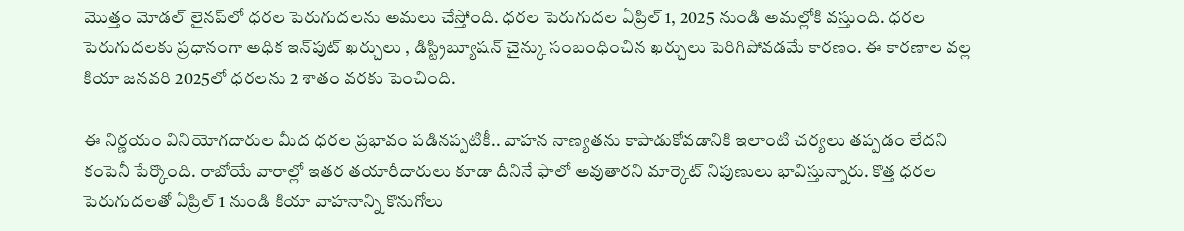మొత్తం మోడల్ లైనప్‌లో ధరల పెరుగుదలను అమలు చేస్తోంది. ధరల పెరుగుదల ఏప్రిల్ 1, 2025 నుండి అమల్లోకి వస్తుంది. ధరల పెరుగుదలకు ప్రధానంగా అధిక ఇన్‌పుట్ ఖర్చులు , డిస్ట్రిబ్యూషన్ చైన్కు సంబంధించిన ఖర్చులు పెరిగిపోవడమే కారణం. ఈ కారణాల వల్ల కియా జనవరి 2025లో ధరలను 2 శాతం వరకు పెంచింది.

ఈ నిర్ణయం వినియోగదారుల మీద ధరల ప్రభావం పడినప్పటికీ.. వాహన నాణ్యతను కాపాడుకోవడానికి ఇలాంటి చర్యలు తప్పడం లేదని కంపెనీ పేర్కొంది. రాబోయే వారాల్లో ఇతర తయారీదారులు కూడా దీనినే ఫాలో అవుతారని మార్కెట్ నిపుణులు భావిస్తున్నారు. కొత్త ధరల పెరుగుదలతో ఏప్రిల్ 1 నుండి కియా వాహనాన్ని కొనుగోలు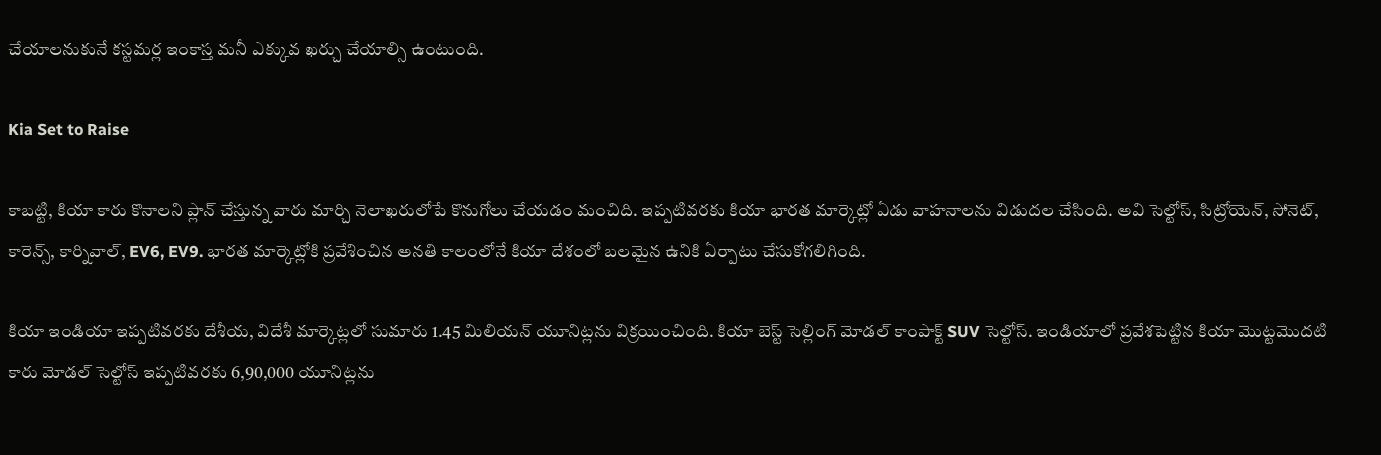చేయాలనుకునే కస్టమర్ల ఇంకాస్త మనీ ఎక్కువ ఖర్చు చేయాల్సి ఉంటుంది.

Kia Set to Raise

కాబట్టి, కియా కారు కొనాలని ప్లాన్ చేస్తున్న వారు మార్చి నెలాఖరులోపే కొనుగోలు చేయడం మంచిది. ఇప్పటివరకు కియా భారత మార్కెట్లో ఏడు వాహనాలను విడుదల చేసింది. అవి సెల్టోస్, సిట్రోయెన్, సోనెట్, కారెన్స్, కార్నివాల్, EV6, EV9. భారత మార్కెట్లోకి ప్రవేశించిన అనతి కాలంలోనే కియా దేశంలో బలమైన ఉనికి ఏర్పాటు చేసుకోగలిగింది.

కియా ఇండియా ఇప్పటివరకు దేశీయ, విదేశీ మార్కెట్లలో సుమారు 1.45 మిలియన్ యూనిట్లను విక్రయించింది. కియా బెస్ట్ సెల్లింగ్ మోడల్ కాంపాక్ట్ SUV సెల్టోస్. ఇండియాలో ప్రవేశపెట్టిన కియా మొట్టమొదటి కారు మోడల్ సెల్టోస్ ఇప్పటివరకు 6,90,000 యూనిట్లను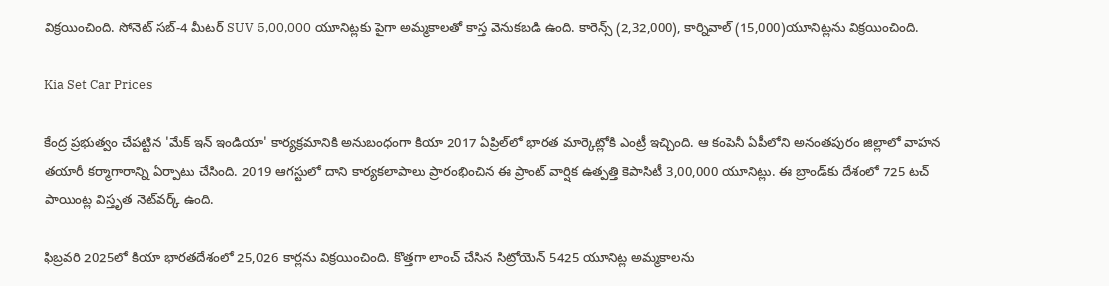విక్రయించింది. సోనెట్ సబ్-4 మీటర్ SUV 5,00,000 యూనిట్లకు పైగా అమ్మకాలతో కాస్త వెనుకబడి ఉంది. కారెన్స్ (2,32,000), కార్నివాల్ (15,000)యూనిట్లను విక్రయించింది.

Kia Set Car Prices

కేంద్ర ప్రభుత్వం చేపట్టిన 'మేక్ ఇన్ ఇండియా' కార్యక్రమానికి అనుబంధంగా కియా 2017 ఏప్రిల్‌లో భారత మార్కెట్లోకి ఎంట్రీ ఇచ్చింది. ఆ కంపెనీ ఏపీలోని అనంతపురం జిల్లాలో వాహన తయారీ కర్మాగారాన్ని ఏర్పాటు చేసింది. 2019 ఆగస్టులో దాని కార్యకలాపాలు ప్రారంభించిన ఈ ప్రాంట్ వార్షిక ఉత్పత్తి కెపాసిటీ 3,00,000 యూనిట్లు. ఈ బ్రాండ్‌కు దేశంలో 725 టచ్ పాయింట్ల విస్తృత నెట్‌వర్క్ ఉంది.

ఫిబ్రవరి 2025లో కియా భారతదేశంలో 25,026 కార్లను విక్రయించింది. కొత్తగా లాంచ్ చేసిన సిట్రోయెన్ 5425 యూనిట్ల అమ్మకాలను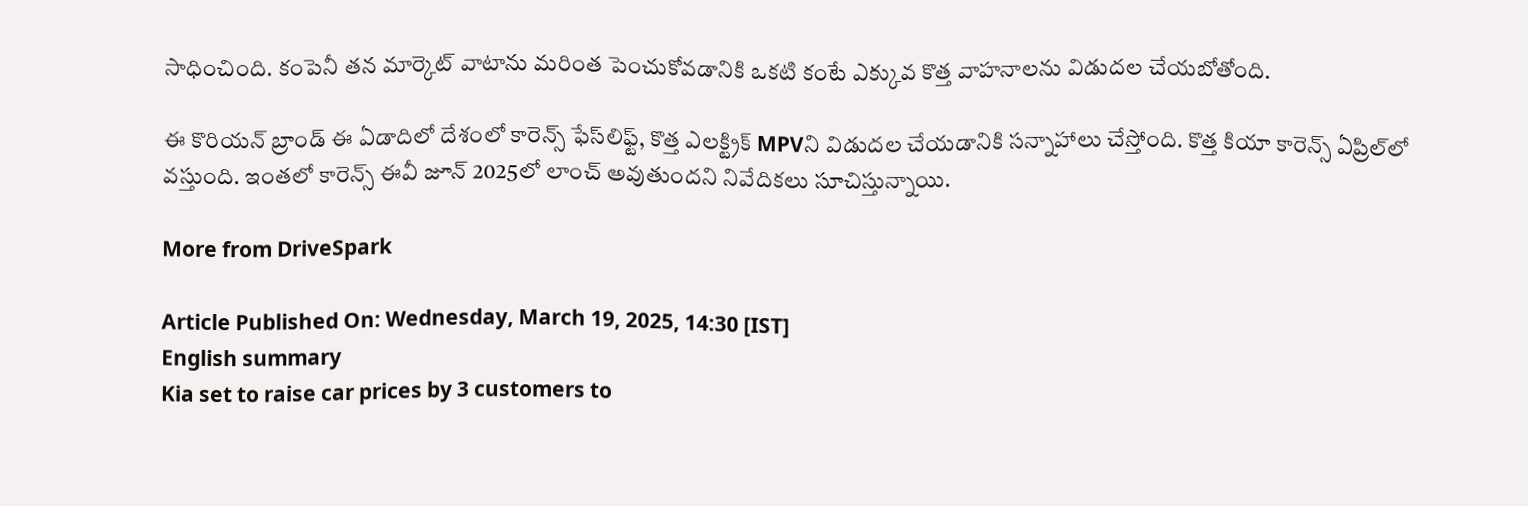సాధించింది. కంపెనీ తన మార్కెట్ వాటాను మరింత పెంచుకోవడానికి ఒకటి కంటే ఎక్కువ కొత్త వాహనాలను విడుదల చేయబోతోంది.

ఈ కొరియన్ బ్రాండ్ ఈ ఏడాదిలో దేశంలో కారెన్స్ ఫేస్‌లిఫ్ట్, కొత్త ఎలక్ట్రిక్ MPVని విడుదల చేయడానికి సన్నాహాలు చేస్తోంది. కొత్త కియా కారెన్స్ ఏప్రిల్‌లో వస్తుంది. ఇంతలో కారెన్స్ ఈవీ జూన్ 2025లో లాంచ్ అవుతుందని నివేదికలు సూచిస్తున్నాయి.

More from DriveSpark

Article Published On: Wednesday, March 19, 2025, 14:30 [IST]
English summary
Kia set to raise car prices by 3 customers to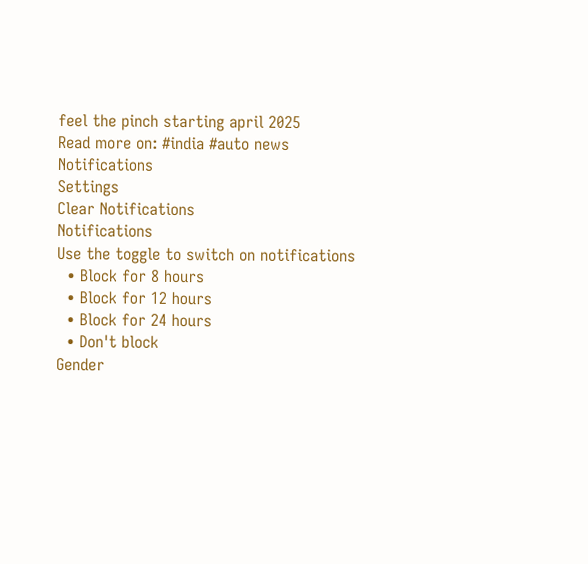feel the pinch starting april 2025
Read more on: #india #auto news
Notifications
Settings
Clear Notifications
Notifications
Use the toggle to switch on notifications
  • Block for 8 hours
  • Block for 12 hours
  • Block for 24 hours
  • Don't block
Gender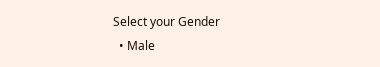Select your Gender
  • Male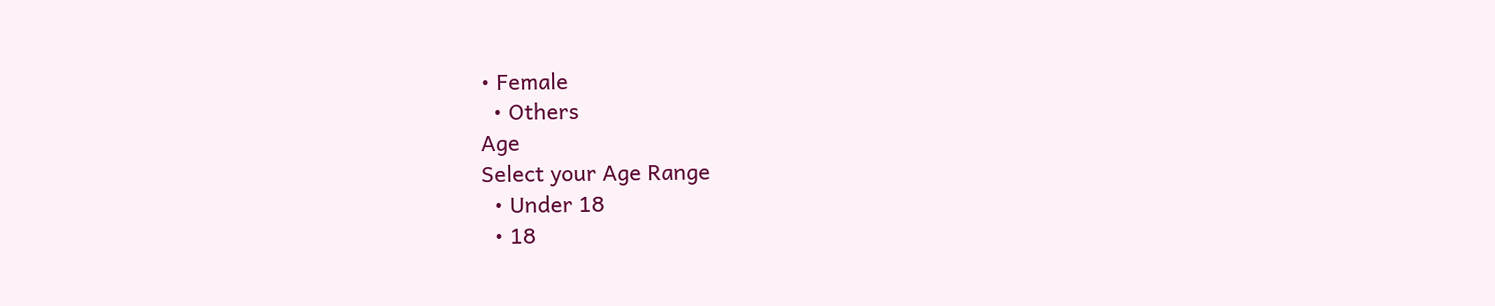• Female
  • Others
Age
Select your Age Range
  • Under 18
  • 18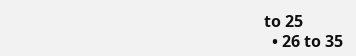to 25
  • 26 to 35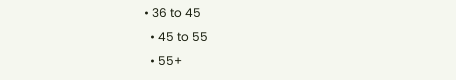• 36 to 45
  • 45 to 55
  • 55+